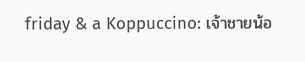friday & a Koppuccino: เจ้าชายน้อ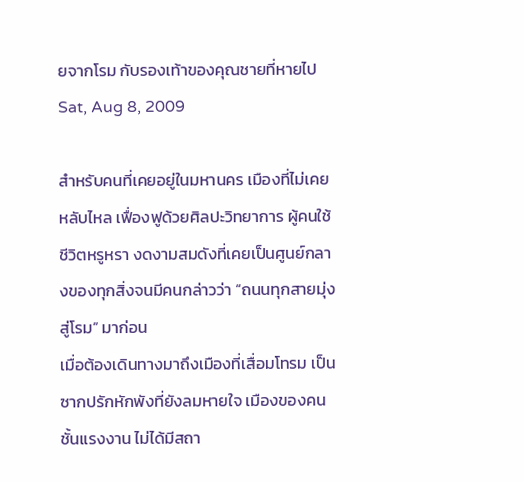ยจากโรม กับรองเท้าของคุณชายที่หายไป
Sat, Aug 8, 2009

สำหรับคนที่เคยอยู่ในมหานคร เมืองที่ไม่เคยหลับไหล เฟื่องฟูด้วยศิลปะวิทยาการ ผู้คนใช้ชีวิตหรูหรา งดงามสมดังที่เคยเป็นศูนย์กลางของทุกสิ่งจนมีคนกล่าวว่า “ถนนทุกสายมุ่งสู่โรม” มาก่อน
เมื่อต้องเดินทางมาถึงเมืองที่เสื่อมโทรม เป็นซากปรักหักพังที่ยังลมหายใจ เมืองของคนชั้นแรงงาน ไม่ได้มีสถา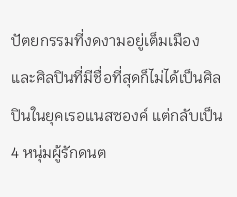ปัตยกรรมที่งดงามอยู่เต็มเมือง
และศิลปินที่มีชื่อที่สุดก็ไม่ได้เป็นศิลปินในยุคเรอแนสซองค์ แต่กลับเป็น 4 หนุ่มผู้รักดนต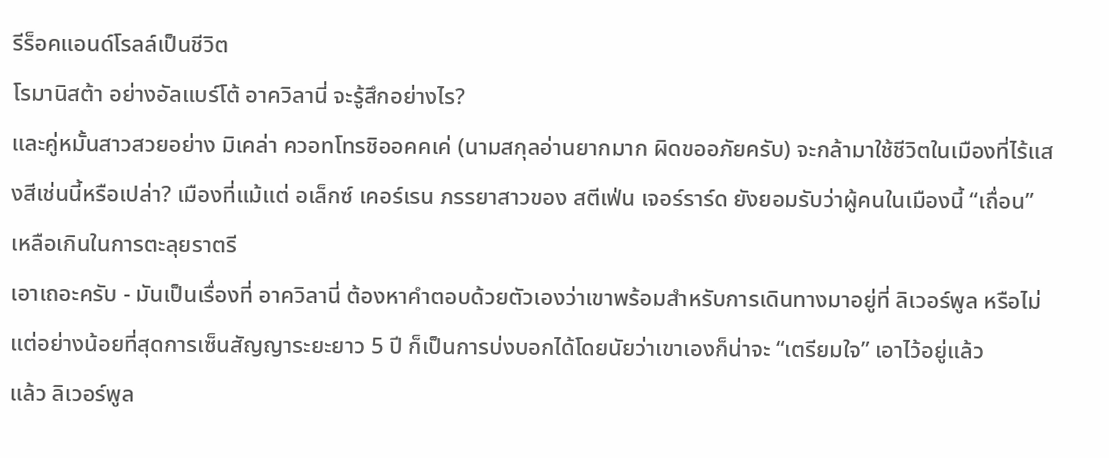รีร็อคแอนด์โรลล์เป็นชีวิต
โรมานิสต้า อย่างอัลแบร์โต้ อาควิลานี่ จะรู้สึกอย่างไร?
และคู่หมั้นสาวสวยอย่าง มิเคล่า ควอทโทรชิออคคเค่ (นามสกุลอ่านยากมาก ผิดขออภัยครับ) จะกล้ามาใช้ชีวิตในเมืองที่ไร้แสงสีเช่นนี้หรือเปล่า? เมืองที่แม้แต่ อเล็กซ์ เคอร์เรน ภรรยาสาวของ สตีเฟ่น เจอร์ราร์ด ยังยอมรับว่าผู้คนในเมืองนี้ “เถื่อน” เหลือเกินในการตะลุยราตรี
เอาเถอะครับ - มันเป็นเรื่องที่ อาควิลานี่ ต้องหาคำตอบด้วยตัวเองว่าเขาพร้อมสำหรับการเดินทางมาอยู่ที่ ลิเวอร์พูล หรือไม่
แต่อย่างน้อยที่สุดการเซ็นสัญญาระยะยาว 5 ปี ก็เป็นการบ่งบอกได้โดยนัยว่าเขาเองก็น่าจะ “เตรียมใจ” เอาไว้อยู่แล้ว
แล้ว ลิเวอร์พูล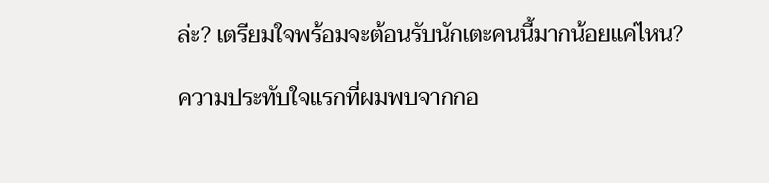ล่ะ? เตรียมใจพร้อมจะต้อนรับนักเตะคนนี้มากน้อยแค่ไหน?

ความประทับใจแรกที่ผมพบจากกอ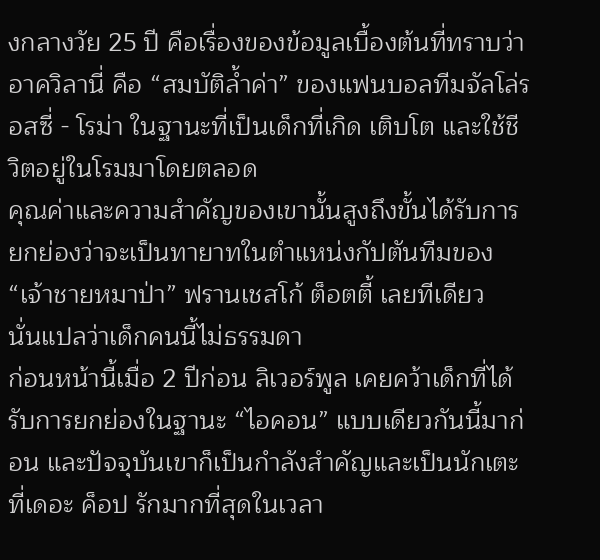งกลางวัย 25 ปี คือเรื่องของข้อมูลเบื้องต้นที่ทราบว่า อาควิลานี่ คือ “สมบัติล้ำค่า” ของแฟนบอลทีมจัลโล่รอสซี่ - โรม่า ในฐานะที่เป็นเด็กที่เกิด เติบโต และใช้ชีวิตอยู่ในโรมมาโดยตลอด
คุณค่าและความสำคัญของเขานั้นสูงถึงขั้นได้รับการยกย่องว่าจะเป็นทายาทในตำแหน่งกัปตันทีมของ “เจ้าชายหมาป่า” ฟรานเชสโก้ ต็อตตี้ เลยทีเดียว
นั่นแปลว่าเด็กคนนี้ไม่ธรรมดา
ก่อนหน้านี้เมื่อ 2 ปีก่อน ลิเวอร์พูล เคยคว้าเด็กที่ได้รับการยกย่องในฐานะ “ไอคอน” แบบเดียวกันนี้มาก่อน และปัจจุบันเขาก็เป็นกำลังสำคัญและเป็นนักเตะที่เดอะ ค็อป รักมากที่สุดในเวลา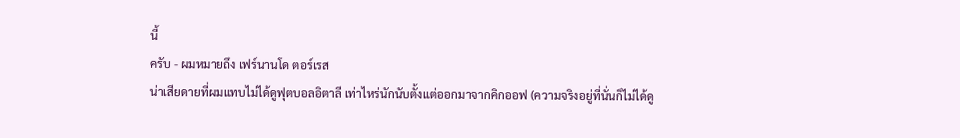นี้
ครับ - ผมหมายถึง เฟร์นานโด ตอร์เรส
น่าเสียดายที่ผมแทบไม่ได้ดูฟุตบอลอิตาลี เท่าไหร่นักนับตั้งแต่ออกมาจากคิกออฟ (ความจริงอยู่ที่นั่นก็ไม่ได้ดู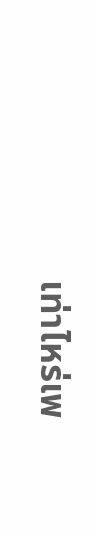เท่าไหร่เพ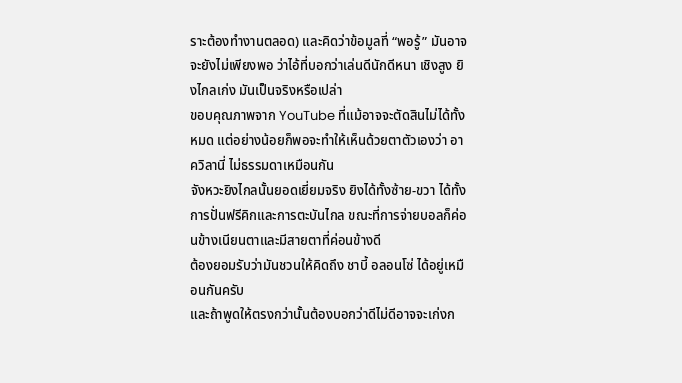ราะต้องทำงานตลอด) และคิดว่าข้อมูลที่ “พอรู้” มันอาจจะยังไม่เพียงพอ ว่าไอ้ที่บอกว่าเล่นดีนักดีหนา เชิงสูง ยิงไกลเก่ง มันเป็นจริงหรือเปล่า
ขอบคุณภาพจาก YouTube ที่แม้อาจจะตัดสินไม่ได้ทั้งหมด แต่อย่างน้อยก็พอจะทำให้เห็นด้วยตาตัวเองว่า อาควิลานี่ ไม่ธรรมดาเหมือนกัน
จังหวะยิงไกลนั้นยอดเยี่ยมจริง ยิงได้ทั้งซ้าย-ขวา ได้ทั้งการปั่นฟรีคิกและการตะบันไกล ขณะที่การจ่ายบอลก็ค่อนข้างเนียนตาและมีสายตาที่ค่อนข้างดี
ต้องยอมรับว่ามันชวนให้คิดถึง ชาบี้ อลอนโซ่ ได้อยู่เหมือนกันครับ
และถ้าพูดให้ตรงกว่านั้นต้องบอกว่าดีไม่ดีอาจจะเก่งก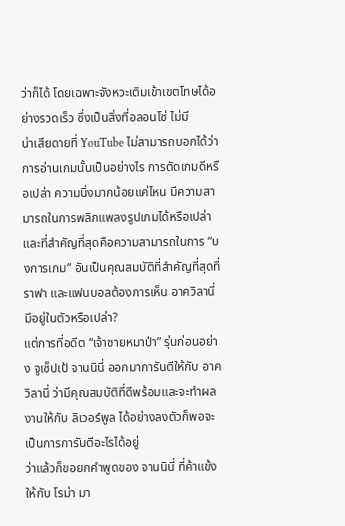ว่าก็ได้ โดยเฉพาะจังหวะเติมเข้าเขตโทษได้อย่างรวดเร็ว ซึ่งเป็นสิ่งที่อลอนโซ่ ไม่มี
น่าเสียดายที่ YouTube ไม่สามารถบอกได้ว่าการอ่านเกมนั้นเป็นอย่างไร การตัดเกมดีหรือเปล่า ความนิ่งมากน้อยแค่ไหน มีความสามารถในการพลิกแพลงรูปเกมได้หรือเปล่า
และที่สำคัญที่สุดคือความสามารถในการ “บงการเกม” อันเป็นคุณสมบัติที่สำคัญที่สุดที่ ราฟา และแฟนบอลต้องการเห็น อาควิลานี่ มีอยู่ในตัวหรือเปล่า?
แต่การที่อดีต “เจ้าชายหมาป่า” รุ่นก่อนอย่าง จูเซ็ปเป้ จานนินี่ ออกมาการันตีให้กับ อาควิลานี่ ว่ามีคุณสมบัติที่ดีพร้อมและจะทำผลงานให้กับ ลิเวอร์พูล ได้อย่างลงตัวก็พอจะเป็นการการันตีอะไรได้อยู่
ว่าแล้วก็ขอยกคำพูดของ จานนินี่ ที่ค้าแข้งให้กับ โรม่า มา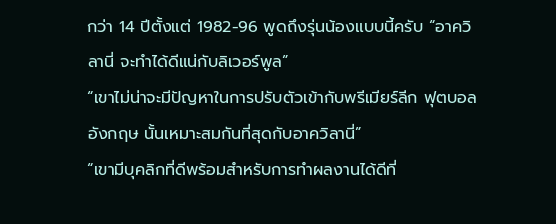กว่า 14 ปีตั้งแต่ 1982-96 พูดถึงรุ่นน้องแบบนี้ครับ “อาควิลานี่ จะทำได้ดีแน่กับลิเวอร์พูล”
“เขาไม่น่าจะมีปัญหาในการปรับตัวเข้ากับพรีเมียร์ลีก ฟุตบอลอังกฤษ นั้นเหมาะสมกันที่สุดกับอาควิลานี่”
“เขามีบุคลิกที่ดีพร้อมสำหรับการทำผลงานได้ดีที่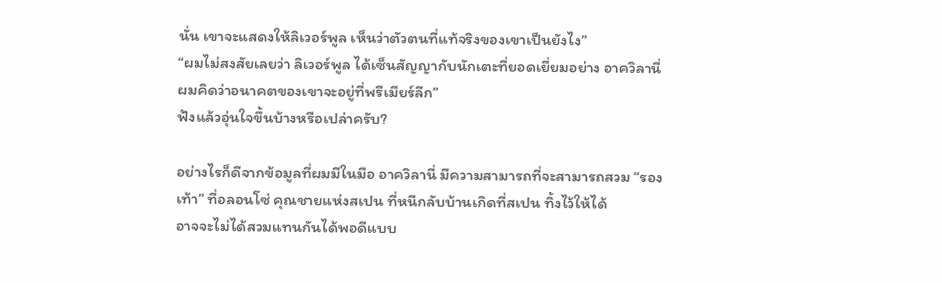นั่น เขาจะแสดงให้ลิเวอร์พูล เห็นว่าตัวตนที่แท้จริงของเขาเป็นยังไง”
“ผมไม่สงสัยเลยว่า ลิเวอร์พูล ได้เซ็นสัญญากับนักเตะที่ยอดเยี่ยมอย่าง อาควิลานี่ ผมคิดว่าอนาคตของเขาจะอยู่ที่พรีเมียร์ลีก”
ฟังแล้วอุ่นใจขึ้นบ้างหรือเปล่าครับ?

อย่างไรก็ดีจากข้อมูลที่ผมมีในมือ อาควิลานี่ มีความสามารถที่จะสามารถสวม “รองเท้า” ที่อลอนโซ่ คุณชายแห่งสเปน ที่หนีกลับบ้านเกิดที่สเปน ทิ้งไว้ให้ได้
อาจจะไม่ได้สวมแทนกันได้พอดีแบบ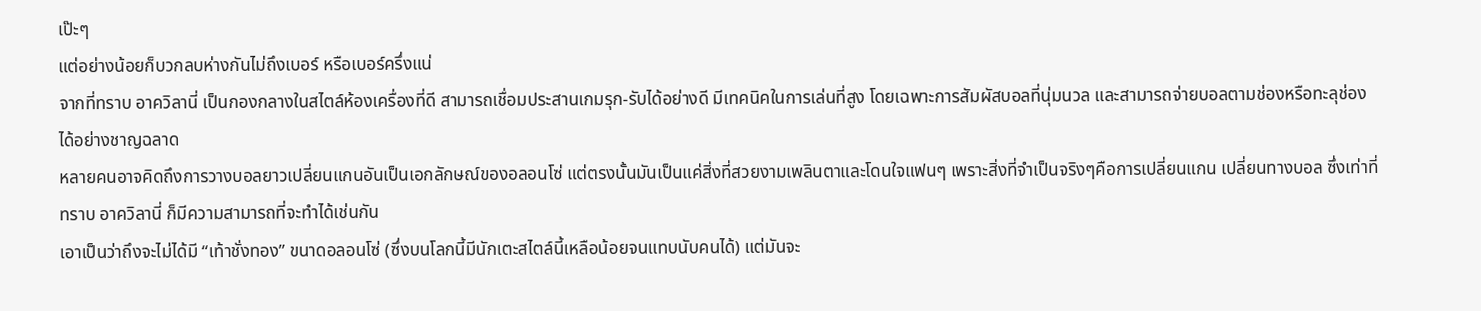เป๊ะๆ
แต่อย่างน้อยก็บวกลบห่างกันไม่ถึงเบอร์ หรือเบอร์ครึ่งแน่
จากที่ทราบ อาควิลานี่ เป็นกองกลางในสไตล์ห้องเครื่องที่ดี สามารถเชื่อมประสานเกมรุก-รับได้อย่างดี มีเทคนิคในการเล่นที่สูง โดยเฉพาะการสัมผัสบอลที่นุ่มนวล และสามารถจ่ายบอลตามช่องหรือทะลุช่องได้อย่างชาญฉลาด
หลายคนอาจคิดถึงการวางบอลยาวเปลี่ยนแกนอันเป็นเอกลักษณ์ของอลอนโซ่ แต่ตรงนั้นมันเป็นแค่สิ่งที่สวยงามเพลินตาและโดนใจแฟนๆ เพราะสิ่งที่จำเป็นจริงๆคือการเปลี่ยนแกน เปลี่ยนทางบอล ซึ่งเท่าที่ทราบ อาควิลานี่ ก็มีความสามารถที่จะทำได้เช่นกัน
เอาเป็นว่าถึงจะไม่ได้มี “เท้าชั่งทอง” ขนาดอลอนโซ่ (ซึ่งบนโลกนี้มีนักเตะสไตล์นี้เหลือน้อยจนแทบนับคนได้) แต่มันจะ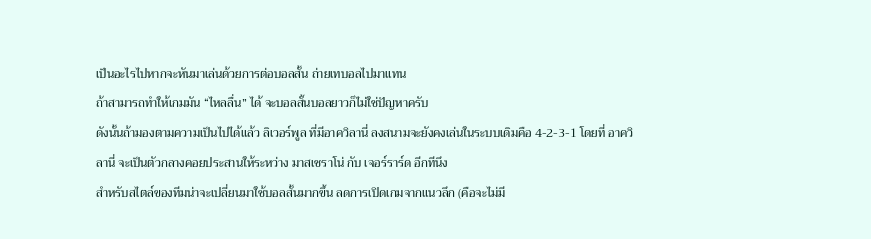เป็นอะไรไปหากจะหันมาเล่นด้วยการต่อบอลสั้น ถ่ายเทบอลไปมาแทน
ถ้าสามารถทำให้เกมมัน “ไหลลื่น” ได้ จะบอลสั้นบอลยาวก็ไม่ใช่ปัญหาครับ
ดังนั้นถ้ามองตามความเป็นไปได้แล้ว ลิเวอร์พูล ที่มีอาควิลานี่ ลงสนามจะยังคงเล่นในระบบเดิมคือ 4-2-3-1 โดยที่ อาควิลานี่ จะเป็นตัวกลางคอยประสานให้ระหว่าง มาสเชราโน่ กับ เจอร์ราร์ด อีกทีนึง
สำหรับสไตล์ของทีมน่าจะเปลี่ยนมาใช้บอลสั้นมากขึ้น ลดการเปิดเกมจากแนวลึก (คือจะไม่มี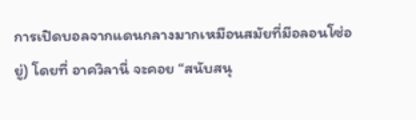การเปิดบอลจากแดนกลางมากเหมือนสมัยที่มีอลอนโซ่อยู่) โดยที่ อาควิลานี่ จะคอย “สนับสนุ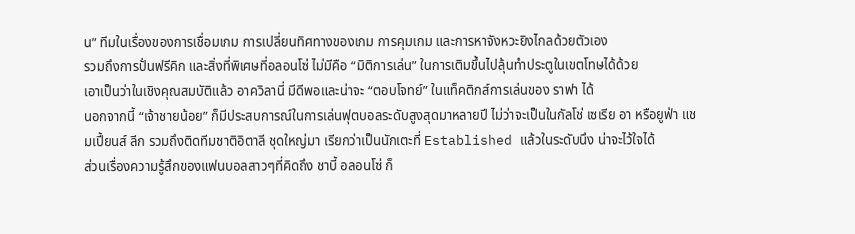น” ทีมในเรื่องของการเชื่อมเกม การเปลี่ยนทิศทางของเกม การคุมเกม และการหาจังหวะยิงไกลด้วยตัวเอง
รวมถึงการปั่นฟรีคิก และสิ่งที่พิเศษที่อลอนโซ่ ไม่มีคือ “มิติการเล่น” ในการเติมขึ้นไปลุ้นทำประตูในเขตโทษได้ด้วย
เอาเป็นว่าในเชิงคุณสมบัติแล้ว อาควิลานี่ มีดีพอและน่าจะ “ตอบโจทย์” ในแท็คติกส์การเล่นของ ราฟา ได้
นอกจากนี้ “เจ้าชายน้อย” ก็มีประสบการณ์ในการเล่นฟุตบอลระดับสูงสุดมาหลายปี ไม่ว่าจะเป็นในกัลโช่ เซเรีย อา หรือยูฟ่า แชมเปี้ยนส์ ลีก รวมถึงติดทีมชาติอิตาลี ชุดใหญ่มา เรียกว่าเป็นนักเตะที่ Established แล้วในระดับนึง น่าจะไว้ใจได้
ส่วนเรื่องความรู้สึกของแฟนบอลสาวๆที่คิดถึง ชาบี้ อลอนโซ่ ก็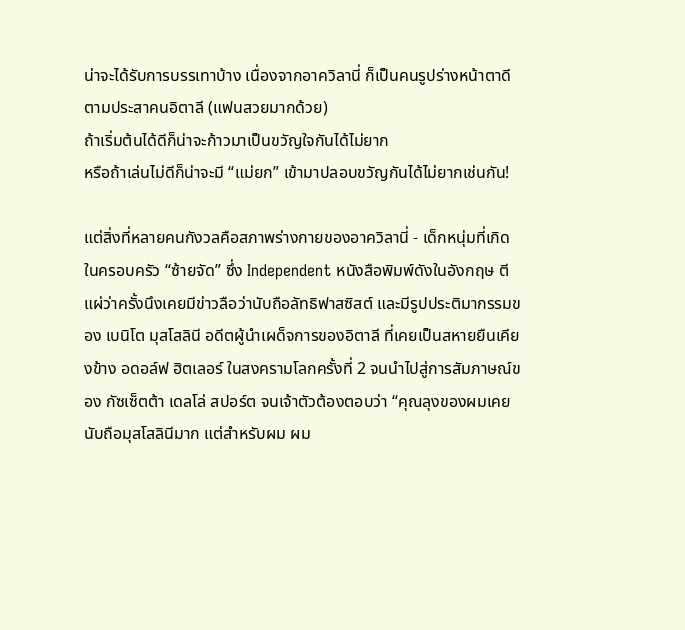น่าจะได้รับการบรรเทาบ้าง เนื่องจากอาควิลานี่ ก็เป็นคนรูปร่างหน้าตาดีตามประสาคนอิตาลี (แฟนสวยมากด้วย)
ถ้าเริ่มต้นได้ดีก็น่าจะก้าวมาเป็นขวัญใจกันได้ไม่ยาก
หรือถ้าเล่นไม่ดีก็น่าจะมี “แม่ยก” เข้ามาปลอบขวัญกันได้ไม่ยากเช่นกัน!

แต่สิ่งที่หลายคนกังวลคือสภาพร่างกายของอาควิลานี่ - เด็กหนุ่มที่เกิดในครอบครัว “ซ้ายจัด” ซึ่ง Independent หนังสือพิมพ์ดังในอังกฤษ ตีแผ่ว่าครั้งนึงเคยมีข่าวลือว่านับถือลัทธิฟาสซิสต์ และมีรูปประติมากรรมของ เบนิโต มุสโสลินี อดีตผู้นำเผด็จการของอิตาลี ที่เคยเป็นสหายยืนเคียงข้าง อดอล์ฟ ฮิตเลอร์ ในสงครามโลกครั้งที่ 2 จนนำไปสู่การสัมภาษณ์ของ กัซเซ็ตต้า เดลโล่ สปอร์ต จนเจ้าตัวต้องตอบว่า “คุณลุงของผมเคยนับถือมุสโสลินีมาก แต่สำหรับผม ผม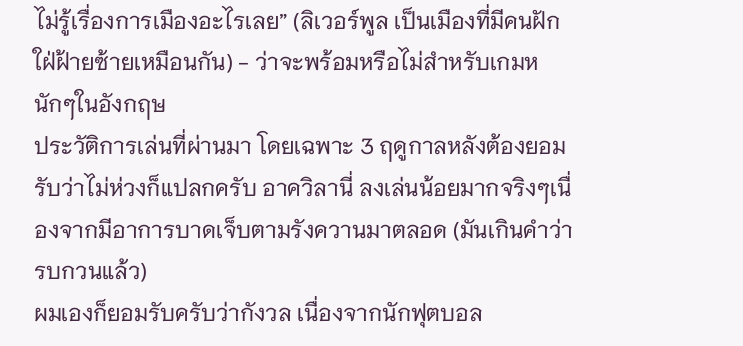ไม่รู้เรื่องการเมืองอะไรเลย” (ลิเวอร์พูล เป็นเมืองที่มีคนฝักใฝ่ฝ้ายซ้ายเหมือนกัน) - ว่าจะพร้อมหรือไม่สำหรับเกมหนักๆในอังกฤษ
ประวัติการเล่นที่ผ่านมา โดยเฉพาะ 3 ฤดูกาลหลังต้องยอมรับว่าไม่ห่วงก็แปลกครับ อาควิลานี่ ลงเล่นน้อยมากจริงๆเนื่องจากมีอาการบาดเจ็บตามรังควานมาตลอด (มันเกินคำว่ารบกวนแล้ว)
ผมเองก็ยอมรับครับว่ากังวล เนื่องจากนักฟุตบอล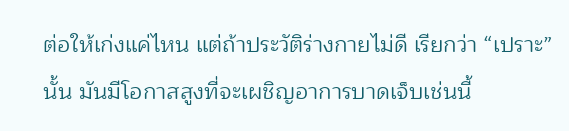ต่อให้เก่งแค่ไหน แต่ถ้าประวัติร่างกายไม่ดี เรียกว่า “เปราะ” นั้น มันมีโอกาสสูงที่จะเผชิญอาการบาดเจ็บเช่นนี้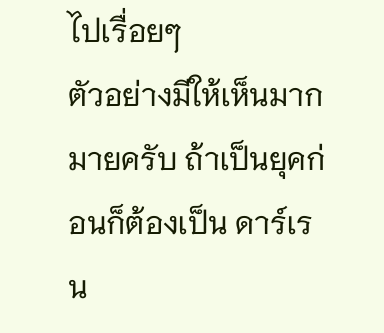ไปเรื่อยๆ
ตัวอย่างมีให้เห็นมากมายครับ ถ้าเป็นยุคก่อนก็ต้องเป็น ดาร์เรน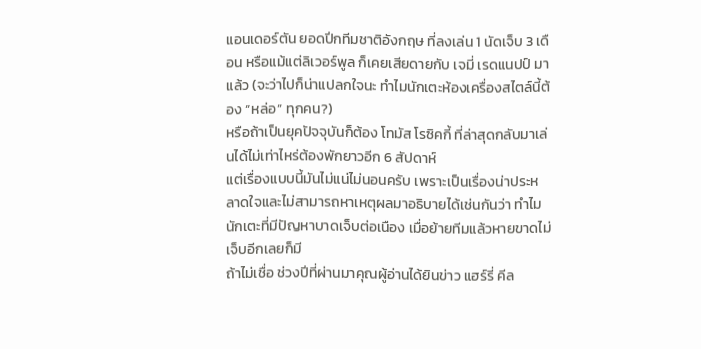แอนเดอร์ตัน ยอดปีกทีมชาติอังกฤษ ที่ลงเล่น 1 นัดเจ็บ 3 เดือน หรือแม้แต่ลิเวอร์พูล ก็เคยเสียดายกับ เจมี่ เรดแนปป์ มาแล้ว (จะว่าไปก็น่าแปลกใจนะ ทำไมนักเตะห้องเครื่องสไตล์นี้ต้อง “หล่อ” ทุกคน?)
หรือถ้าเป็นยุคปัจจุบันก็ต้อง โทมัส โรซิคกี้ ที่ล่าสุดกลับมาเล่นได้ไม่เท่าไหร่ต้องพักยาวอีก 6 สัปดาห์
แต่เรื่องแบบนี้มันไม่แน่ไม่นอนครับ เพราะเป็นเรื่องน่าประหลาดใจและไม่สามารถหาเหตุผลมาอธิบายได้เช่นกันว่า ทำไมนักเตะที่มีปัญหาบาดเจ็บต่อเนือง เมื่อย้ายทีมแล้วหายขาดไม่เจ็บอีกเลยก็มี
ถ้าไม่เชื่อ ช่วงปีที่ผ่านมาคุณผู้อ่านได้ยินข่าว แฮร์รี่ คีล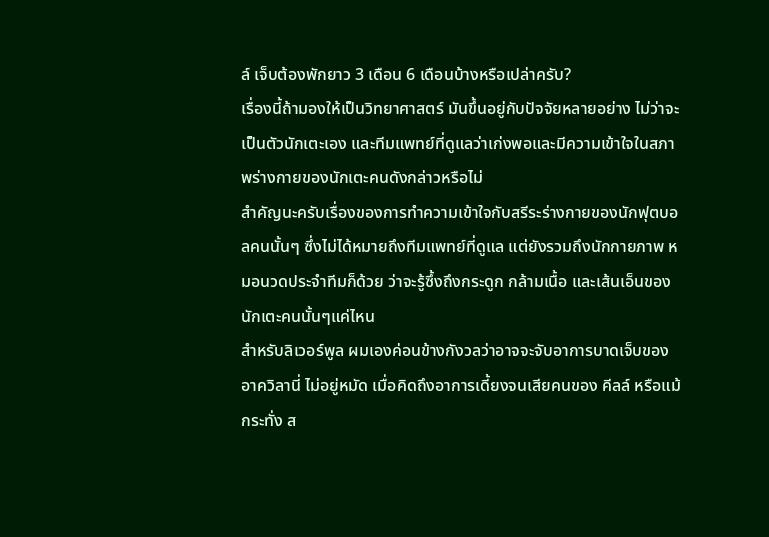ล์ เจ็บต้องพักยาว 3 เดือน 6 เดือนบ้างหรือเปล่าครับ?
เรื่องนี้ถ้ามองให้เป็นวิทยาศาสตร์ มันขึ้นอยู่กับปัจจัยหลายอย่าง ไม่ว่าจะเป็นตัวนักเตะเอง และทีมแพทย์ที่ดูแลว่าเก่งพอและมีความเข้าใจในสภาพร่างกายของนักเตะคนดังกล่าวหรือไม่
สำคัญนะครับเรื่องของการทำความเข้าใจกับสรีระร่างกายของนักฟุตบอลคนนั้นๆ ซึ่งไม่ได้หมายถึงทีมแพทย์ที่ดูแล แต่ยังรวมถึงนักกายภาพ หมอนวดประจำทีมก็ด้วย ว่าจะรู้ซึ้งถึงกระดูก กล้ามเนื้อ และเส้นเอ็นของนักเตะคนนั้นๆแค่ไหน
สำหรับลิเวอร์พูล ผมเองค่อนข้างกังวลว่าอาจจะจับอาการบาดเจ็บของ อาควิลานี่ ไม่อยู่หมัด เมื่อคิดถึงอาการเดี้ยงจนเสียคนของ คีลล์ หรือแม้กระทั่ง ส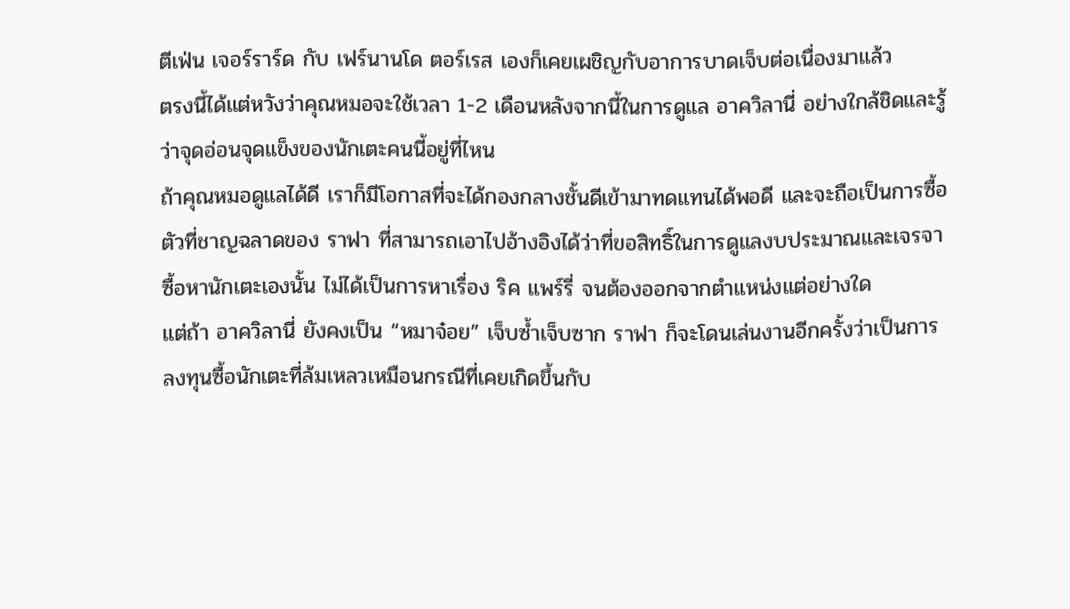ตีเฟ่น เจอร์ราร์ด กับ เฟร์นานโด ตอร์เรส เองก็เคยเผชิญกับอาการบาดเจ็บต่อเนื่องมาแล้ว
ตรงนี้ได้แต่หวังว่าคุณหมอจะใช้เวลา 1-2 เดือนหลังจากนี้ในการดูแล อาควิลานี่ อย่างใกล้ชิดและรู้ว่าจุดอ่อนจุดแข็งของนักเตะคนนี้อยู่ที่ไหน
ถ้าคุณหมอดูแลได้ดี เราก็มีโอกาสที่จะได้กองกลางชั้นดีเข้ามาทดแทนได้พอดี และจะถือเป็นการซื้อตัวที่ชาญฉลาดของ ราฟา ที่สามารถเอาไปอ้างอิงได้ว่าที่ขอสิทธิ์ในการดูแลงบประมาณและเจรจาซื้อหานักเตะเองนั้น ไม่ได้เป็นการหาเรื่อง ริค แพร์รี่ จนต้องออกจากตำแหน่งแต่อย่างใด
แต่ถ้า อาควิลานี่ ยังคงเป็น “หมาจ๋อย” เจ็บซ้ำเจ็บซาก ราฟา ก็จะโดนเล่นงานอีกครั้งว่าเป็นการลงทุนซื้อนักเตะที่ล้มเหลวเหมือนกรณีที่เคยเกิดขึ้นกับ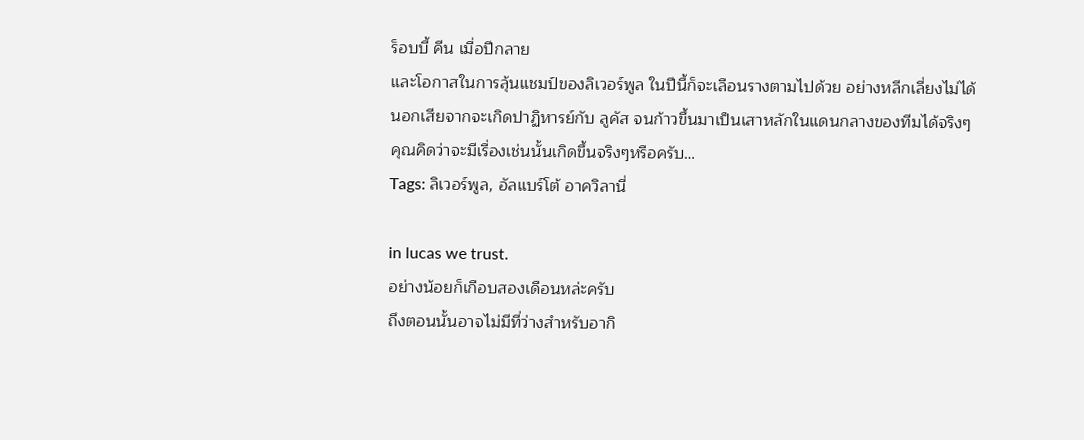ร็อบบี้ คีน เมื่อปีกลาย
และโอกาสในการลุ้นแชมป์ของลิเวอร์พูล ในปีนี้ก็จะเลือนรางตามไปด้วย อย่างหลีกเลี่ยงไม่ได้
นอกเสียจากจะเกิดปาฏิหารย์กับ ลูคัส จนก้าวขึ้นมาเป็นเสาหลักในแดนกลางของทีมได้จริงๆ
คุณคิดว่าจะมีเรื่องเช่นนั้นเกิดขึ้นจริงๆหรือครับ…
Tags: ลิเวอร์พูล, อัลแบร์โต้ อาควิลานี่

in lucas we trust.
อย่างน้อยก็เกือบสองเดือนหล่ะครับ
ถึงตอนนั้นอาจไม่มีที่ว่างสำหรับอากิ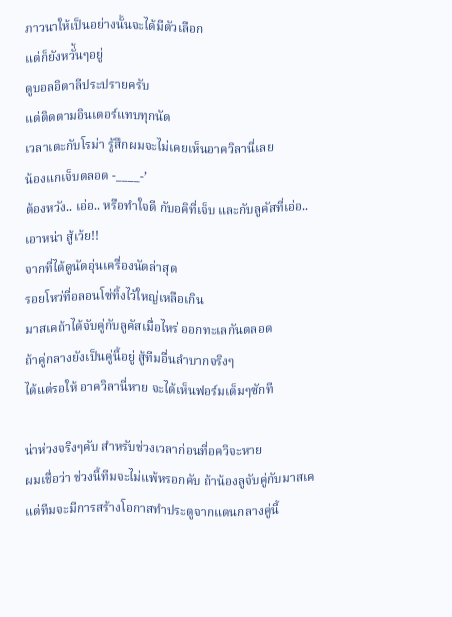ภาวนาให้เป็นอย่างนั้นจะได้มีตัวเลือก
แต่ก็ยังหวั่้นๆอยู่
ดูบอลอิตาลีประปรายครับ
แต่ติดตามอินเตอร์แทบทุกนัด
เวลาเตะกับโรม่า รู้สึกผมจะไม่เคยเห็นอาควิลานี่เลย
น้องแกเจ็บตลอด -____-’
ต้องหวัง.. เอ่อ.. หรือทำใจดี กับอคิที่เจ็บ และกับลูคัสที่เอ่อ.. เอาหน่า สู้เว้ย!!
จากที่ได้ดูนัดอุ่นเครื่องนัดล่าสุด
รอยโหว่ที่อลอนโซ่ทิ้งไว้ใหญ่เหลือเกิน
มาสเคถ้าได้จับคู่กับลูคัสเมื่อไหร่ ออกทะเลกันตลอด
ถ้าคู่กลางยังเป็นคู่นี้อยู่ สู้ทีมอื่นลำบากจริงๆ
ได้แต่รอให้ อาควิลานี่หาย จะได้เห็นฟอร์มเต็มๆซักที

น่าห่วงจริงๆคับ สำหรับช่วงเวลาก่อนที่อควิจะหาย
ผมเชื่อว่า ช่วงนี้ทีมจะไม่แพ้หรอกคับ ถ้าน้องลูจับคู่กับมาสเค
แต่ทีมจะมีการสร้างโอกาสทำประตูจากแดนกลางคู่นี้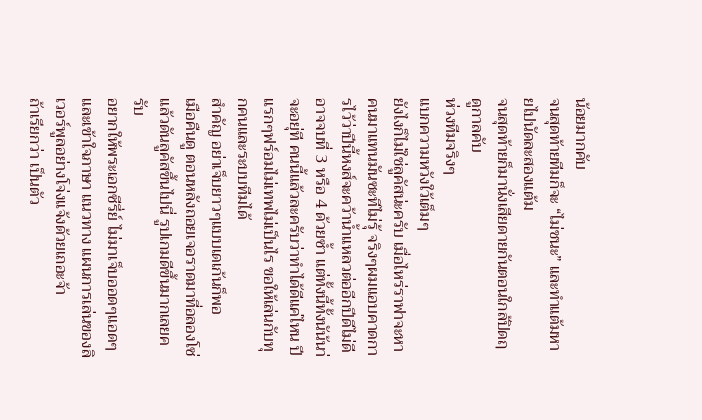น้อยมากคับ
จนสุดท้ายทีมก็จะ “ไม่ชนะ” และทำแต้มหายไปนัดละสองแต้ม
จนสุดท้ายก็มานั่งเสียดายกันตอนใกล้ปิดฤดูกาลคับ
ห่วงทีมจริงๆ
แบกความหวังใว้เต็มๆ
ยังไงก็ไม่ใช่ลูคัสน่ะครับ เมื่อไหร่ราฟาจะหาคนมาแทนมันซะทีไม่รุ้ จริงๆผมแอบคาดการไว้ว่าปีนี้หงส์จะคว้าน้ำเเหลวต่ออีกปีดีไม่ดีอาจจบที่ 3 หรือ 4 ด้วยซ้ำ แต่ทั้งนี้ทั้งนัน้นา่จะอยุ่ที คนนี้แล้วละครับว่าทำได้ดีแค่ไหน ปีแรกๆฟร์อมไม่เทพไม่เป็นไร ขอให้เล่นกับทุกคนและระบบทีมได้
สำคัญ อย่าเจ็บยาวๆแบบเดเก้นก็พอ
เมือคืนดู ตอนหลังถอยเจอราดมาที่อลองโซ่แล้วดันลูคัสขึ้นไปนี่ รูปเกมดีขึ้นมากเลยครับ
อยากให้พระเอกซีรี่ย์ ไม่มาเจ็บออดๆแอดๆ และเข้าใจภาษา แนวทาง แผนการเล่นของลิเวอร์พูลอย่างโจ่งแจ้งด้วยเถอะจ้า
ถ้าเรียกว่า เป็นตัว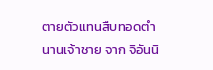ตายตัวแทนสืบทอดตำนานเจ้าชาย จาก จิอันนิ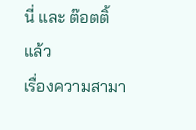นี่ และ ต๊อตติ้ แล้ว
เรื่องความสามา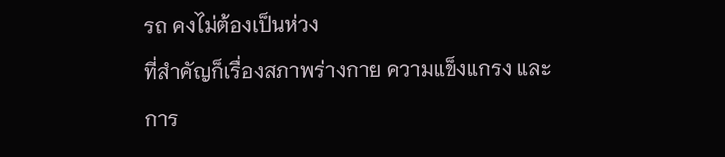รถ คงไม่ต้องเป็นห่วง
ที่สำคัญก็เรื่องสภาพร่างกาย ความแข็งแกรง และการ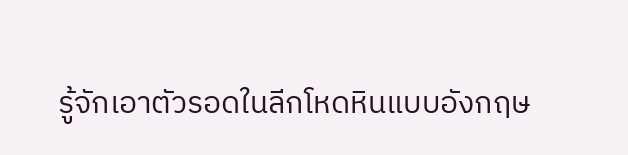รู้จักเอาตัวรอดในลีกโหดหินแบบอังกฤษ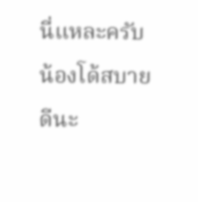นี่แหละครับ
น้องโด้สบายดีนะ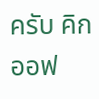ครับ คิกออฟ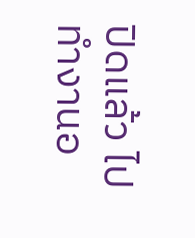ปิดแล้ว ไปทำงานอ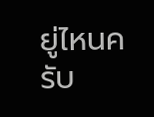ยู่ไหนครับ